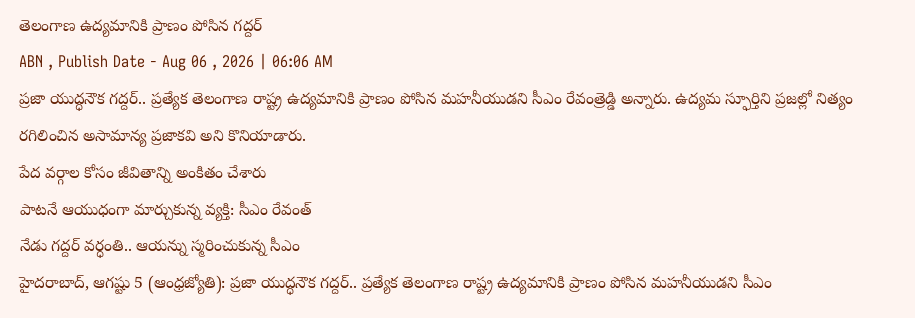తెలంగాణ ఉద్యమానికి ప్రాణం పోసిన గద్దర్
ABN , Publish Date - Aug 06 , 2026 | 06:06 AM
ప్రజా యుద్ధనౌక గద్దర్.. ప్రత్యేక తెలంగాణ రాష్ట్ర ఉద్యమానికి ప్రాణం పోసిన మహనీయుడని సీఎం రేవంత్రెడ్డి అన్నారు. ఉద్యమ స్ఫూర్తిని ప్రజల్లో నిత్యం రగిలించిన అసామాన్య ప్రజాకవి అని కొనియాడారు.
పేద వర్గాల కోసం జీవితాన్ని అంకితం చేశారు
పాటనే ఆయుధంగా మార్చుకున్న వ్యక్తి: సీఎం రేవంత్
నేడు గద్దర్ వర్ధంతి.. ఆయన్ను స్మరించుకున్న సీఎం
హైదరాబాద్, ఆగష్టు 5 (ఆంధ్రజ్యోతి): ప్రజా యుద్ధనౌక గద్దర్.. ప్రత్యేక తెలంగాణ రాష్ట్ర ఉద్యమానికి ప్రాణం పోసిన మహనీయుడని సీఎం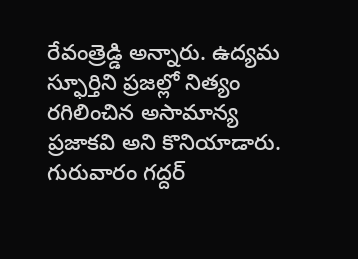రేవంత్రెడ్డి అన్నారు. ఉద్యమ స్ఫూర్తిని ప్రజల్లో నిత్యం రగిలించిన అసామాన్య ప్రజాకవి అని కొనియాడారు. గురువారం గద్దర్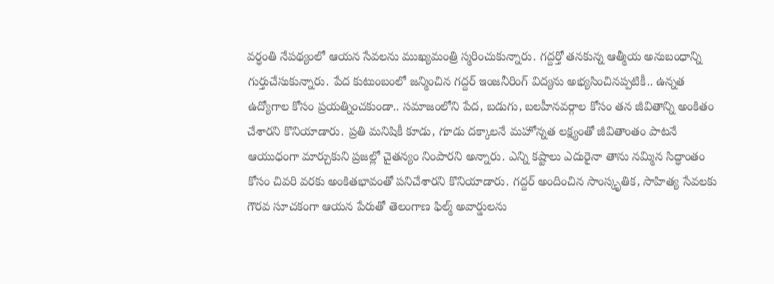వర్ధంతి నేపథ్యంలో ఆయన సేవలను ముఖ్యమంత్రి స్మరించుకున్నారు. గద్దర్తో తనకున్న ఆత్మీయ అనుబంధాన్ని గుర్తుచేసుకున్నారు. పేద కుటుంబంలో జన్మించిన గద్దర్ ఇంజనీరింగ్ విద్యను అభ్యసించినప్పటికీ.. ఉన్నత ఉద్యోగాల కోసం ప్రయత్నించకుండా.. సమాజంలోని పేద, బడుగు, బలహీనవర్గాల కోసం తన జీవితాన్ని అంకితం చేశారని కొనియాడారు. ప్రతి మనిషికీ కూడు, గూడు దక్కాలనే మహోన్నత లక్ష్యంతో జీవితాంతం పాటనే ఆయుధంగా మార్చుకుని ప్రజల్లో చైతన్యం నింపారని అన్నారు. ఎన్ని కష్టాలు ఎదురైనా తాను నమ్మిన సిద్ధాంతం కోసం చివరి వరకు అంకితభావంతో పనిచేశారని కొనియాడారు. గద్దర్ అందించిన సాంస్కృతిక, సాహిత్య సేవలకు గౌరవ సూచకంగా ఆయన పేరుతో తెలంగాణ ఫిల్మ్ అవార్డులను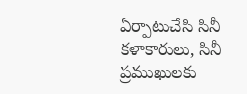ఏర్పాటుచేసి సినీ కళాకారులు, సినీ ప్రముఖులకు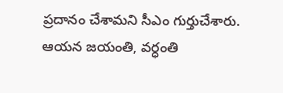ప్రదానం చేశామని సీఎం గుర్తుచేశారు. ఆయన జయంతి, వర్ధంతి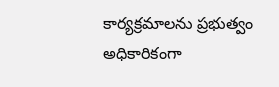కార్యక్రమాలను ప్రభుత్వం అధికారికంగా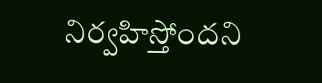నిర్వహిస్తోందని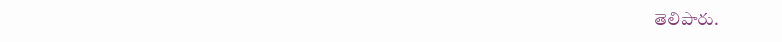తెలిపారు.